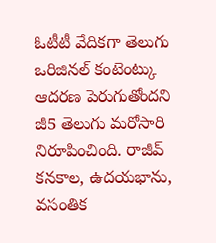ఓటీటీ వేదికగా తెలుగు ఒరిజినల్ కంటెంట్కు ఆదరణ పెరుగుతోందని జీ5 తెలుగు మరోసారి నిరూపించింది. రాజీవ్ కనకాల, ఉదయభాను, వసంతిక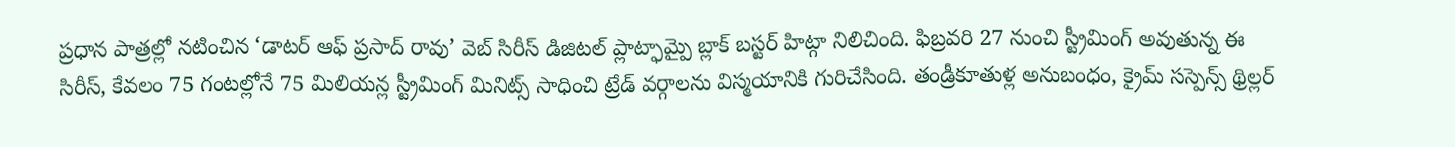ప్రధాన పాత్రల్లో నటించిన ‘డాటర్ ఆఫ్ ప్రసాద్ రావు’ వెబ్ సిరీస్ డిజిటల్ ప్లాట్ఫామ్పై బ్లాక్ బస్టర్ హిట్గా నిలిచింది. ఫిబ్రవరి 27 నుంచి స్ట్రీమింగ్ అవుతున్న ఈ సిరీస్, కేవలం 75 గంటల్లోనే 75 మిలియన్ల స్ట్రీమింగ్ మినిట్స్ సాధించి ట్రేడ్ వర్గాలను విస్మయానికి గురిచేసింది. తండ్రీకూతుళ్ల అనుబంధం, క్రైమ్ సస్పెన్స్ థ్రిల్లర్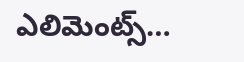ఎలిమెంట్స్…